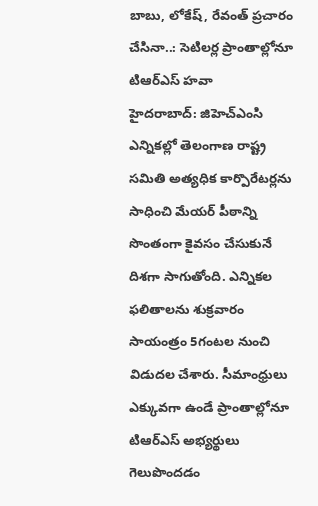బాబు, లోకేష్, రేవంత్ ప్రచారం చేసినా..: సెటిలర్ల ప్రాంతాల్లోనూ టిఆర్ఎస్ హవా
హైదరాబాద్: జిహెచ్ఎంసి ఎన్నికల్లో తెలంగాణ రాష్ట్ర సమితి అత్యధిక కార్పొరేటర్లను సాధించి మేయర్ పీఠాన్ని సొంతంగా కైవసం చేసుకునే దిశగా సాగుతోంది. ఎన్నికల ఫలితాలను శుక్రవారం సాయంత్రం 5గంటల నుంచి విడుదల చేశారు. సీమాంధ్రులు ఎక్కువగా ఉండే ప్రాంతాల్లోనూ టిఆర్ఎస్ అభ్యర్థులు గెలుపొందడం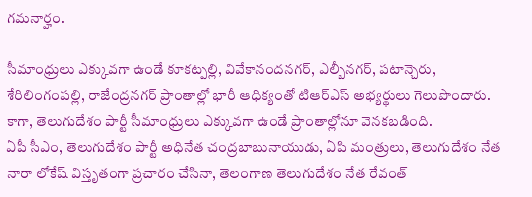గమనార్హం.

సీమాంధ్రులు ఎక్కువగా ఉండే కూకట్పల్లి, వివేకానందనగర్, ఎల్బీనగర్, పటాన్చెరు, శేరిలింగంపల్లి, రాజేంద్రనగర్ ప్రాంతాల్లో భారీ ఆధిక్యంతో టిఆర్ఎస్ అభ్యర్థులు గెలుపొందారు. కాగా, తెలుగుదేశం పార్టీ సీమాంధ్రులు ఎక్కువగా ఉండే ప్రాంతాల్లోనూ వెనకబడింది.
ఏపీ సీఎం, తెలుగుదేశం పార్టీ అధినేత చంద్రబాబునాయుడు, ఏపి మంత్రులు, తెలుగుదేశం నేత నారా లోకేష్ విస్తృతంగా ప్రచారం చేసినా, తెలంగాణ తెలుగుదేశం నేత రేవంత్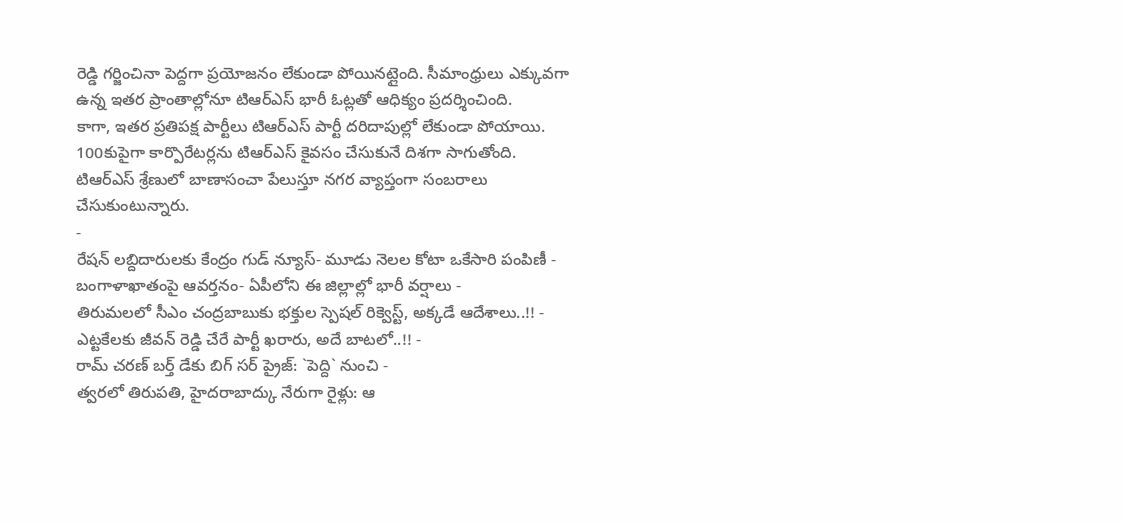రెడ్డి గర్జించినా పెద్దగా ప్రయోజనం లేకుండా పోయినట్లైంది. సీమాంధ్రులు ఎక్కువగా ఉన్న ఇతర ప్రాంతాల్లోనూ టిఆర్ఎస్ భారీ ఓట్లతో ఆధిక్యం ప్రదర్శించింది.
కాగా, ఇతర ప్రతిపక్ష పార్టీలు టిఆర్ఎస్ పార్టీ దరిదాపుల్లో లేకుండా పోయాయి. 100కుపైగా కార్పొరేటర్లను టిఆర్ఎస్ కైవసం చేసుకునే దిశగా సాగుతోంది. టిఆర్ఎస్ శ్రేణులో బాణాసంచా పేలుస్తూ నగర వ్యాప్తంగా సంబరాలు చేసుకుంటున్నారు.
-
రేషన్ లబ్దిదారులకు కేంద్రం గుడ్ న్యూస్- మూడు నెలల కోటా ఒకేసారి పంపిణీ -
బంగాళాఖాతంపై ఆవర్తనం- ఏపీలోని ఈ జిల్లాల్లో భారీ వర్షాలు -
తిరుమలలో సీఎం చంద్రబాబుకు భక్తుల స్పెషల్ రిక్వెస్ట్, అక్కడే ఆదేశాలు..!! -
ఎట్టకేలకు జీవన్ రెడ్డి చేరే పార్టీ ఖరారు, అదే బాటలో..!! -
రామ్ చరణ్ బర్త్ డేకు బిగ్ సర్ ప్రైజ్: `పెద్ది` నుంచి -
త్వరలో తిరుపతి, హైదరాబాద్కు నేరుగా రైళ్లు: ఆ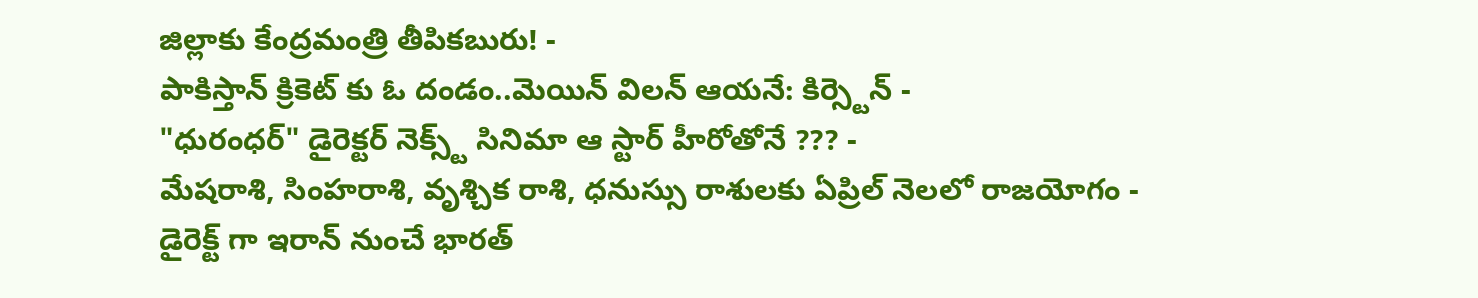జిల్లాకు కేంద్రమంత్రి తీపికబురు! -
పాకిస్తాన్ క్రికెట్ కు ఓ దండం..మెయిన్ విలన్ ఆయనే: కిర్స్టెన్ -
"ధురంధర్" డైరెక్టర్ నెక్స్ట్ సినిమా ఆ స్టార్ హీరోతోనే ??? -
మేషరాశి, సింహరాశి, వృశ్చిక రాశి, ధనుస్సు రాశులకు ఏప్రిల్ నెలలో రాజయోగం -
డైరెక్ట్ గా ఇరాన్ నుంచే భారత్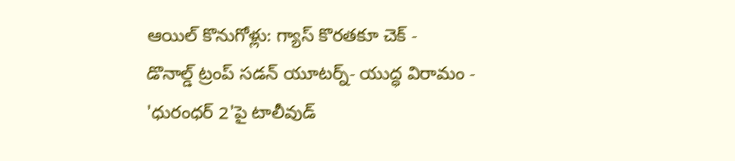ఆయిల్ కొనుగోళ్లు: గ్యాస్ కొరతకూ చెక్ -
డొనాల్డ్ ట్రంప్ సడన్ యూటర్న్- యుద్ధ విరామం -
'ధురంధర్ 2'పై టాలీవుడ్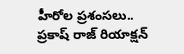హీరోల ప్రశంసలు.. ప్రకాష్ రాజ్ రియాక్షన్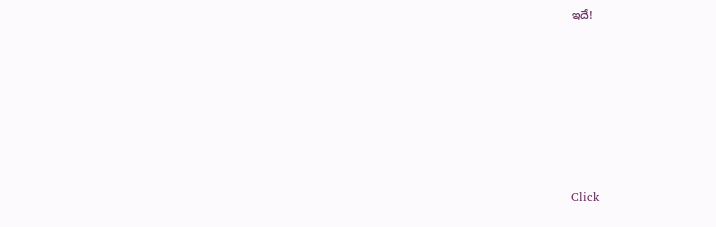ఇదే!












Click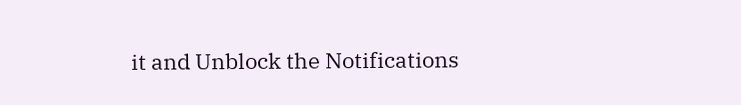it and Unblock the Notifications